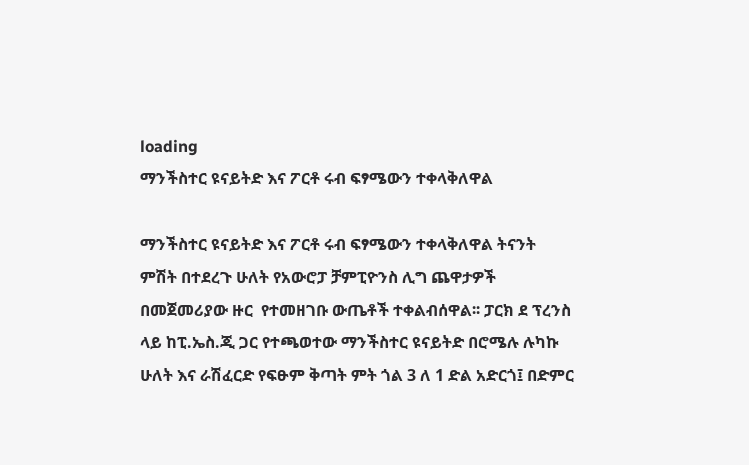loading
ማንችስተር ዩናይትድ እና ፖርቶ ሩብ ፍፃሜውን ተቀላቅለዋል

ማንችስተር ዩናይትድ እና ፖርቶ ሩብ ፍፃሜውን ተቀላቅለዋል ትናንት ምሽት በተደረጉ ሁለት የአውሮፓ ቻምፒዮንስ ሊግ ጨዋታዎች በመጀመሪያው ዙር  የተመዘገቡ ውጤቶች ተቀልብሰዋል፡፡ ፓርክ ደ ፕረንስ ላይ ከፒ.ኤስ.ጂ ጋር የተጫወተው ማንችስተር ዩናይትድ በሮሜሉ ሉካኩ ሁለት እና ራሽፈርድ የፍፁም ቅጣት ምት ጎል 3 ለ 1 ድል አድርጎ፤ በድምር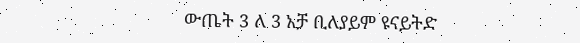ውጤት 3 ለ 3 አቻ ቢለያይም ዩናይትድ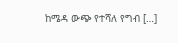ከሜዳ ውጭ የተሻለ የግብ […]